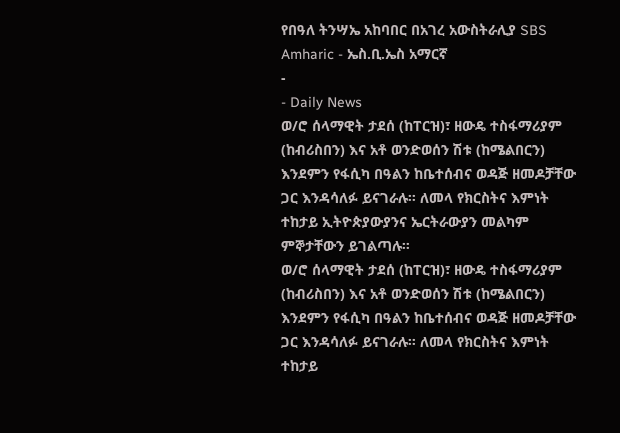የበዓለ ትንሣኤ አከባበር በአገረ አውስትራሊያ SBS Amharic - ኤስ.ቢ.ኤስ አማርኛ
-
- Daily News
ወ/ሮ ሰላማዊት ታደሰ (ከፐርዝ)፣ ዘውዴ ተስፋማሪያም (ከብሪስበን) እና አቶ ወንድወሰን ሽቱ (ከሜልበርን) እንደምን የፋሲካ በዓልን ከቤተሰብና ወዳጅ ዘመዶቻቸው ጋር እንዳሳለፉ ይናገራሉ። ለመላ የክርስትና እምነት ተከታይ ኢትዮጵያውያንና ኤርትራውያን መልካም ምኞታቸውን ይገልጣሉ።
ወ/ሮ ሰላማዊት ታደሰ (ከፐርዝ)፣ ዘውዴ ተስፋማሪያም (ከብሪስበን) እና አቶ ወንድወሰን ሽቱ (ከሜልበርን) እንደምን የፋሲካ በዓልን ከቤተሰብና ወዳጅ ዘመዶቻቸው ጋር እንዳሳለፉ ይናገራሉ። ለመላ የክርስትና እምነት ተከታይ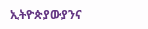ኢትዮጵያውያንና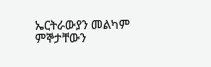ኤርትራውያን መልካም ምኞታቸውን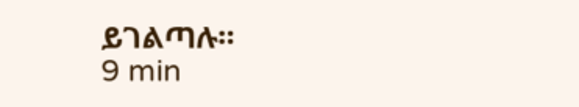ይገልጣሉ።
9 min